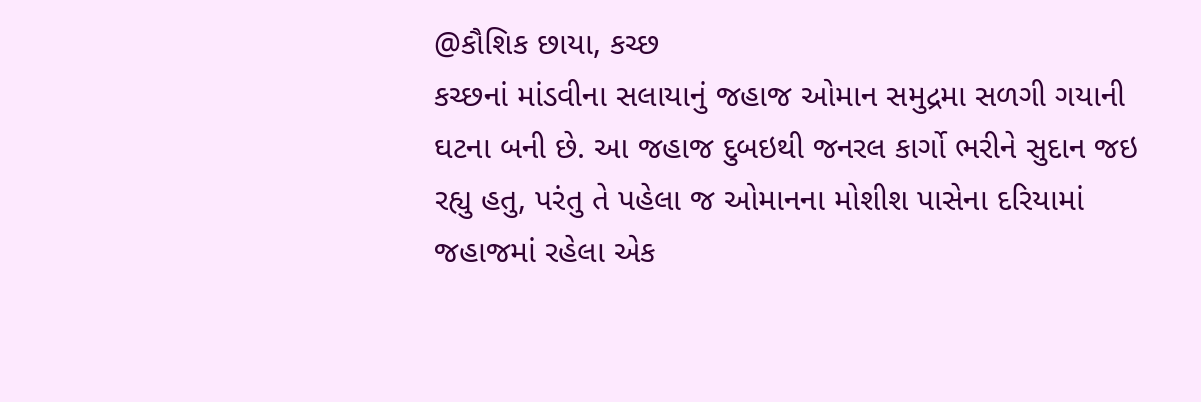@કૌશિક છાયા, કચ્છ
કચ્છનાં માંડવીના સલાયાનું જહાજ ઓમાન સમુદ્રમા સળગી ગયાની ઘટના બની છે. આ જહાજ દુબઇથી જનરલ કાર્ગો ભરીને સુદાન જઇ રહ્યુ હતુ, પરંતુ તે પહેલા જ ઓમાનના મોશીશ પાસેના દરિયામાં જહાજમાં રહેલા એક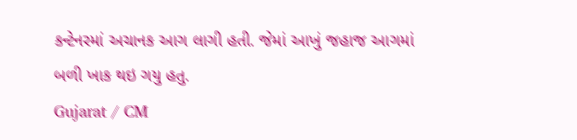કન્ટેનરમાં અચાનક આગ લાગી હતી. જેમાં આખું જહાજ આગમાં બળી ખાક થઇ ગયુ હતુ.
Gujarat / CM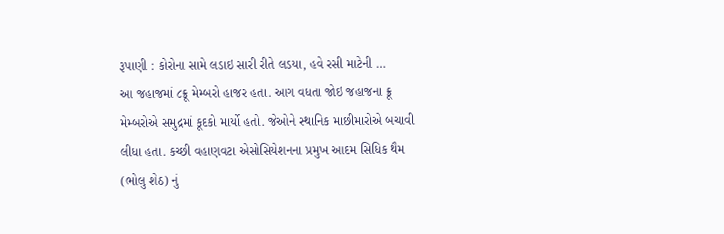રૂપાણી : કોરોના સામે લડાઇ સારી રીતે લડયા, હવે રસી માટેની …
આ જહાજમાં ૮ક્રૂ મેમ્બરો હાજર હતા. આગ વધતા જોઇ જહાજના ક્રૂ મેમ્બરોએ સમુદ્રમાં કૂદકો માર્યો હતો. જેઓને સ્થાનિક માછીમારોએ બચાવી લીધા હતા. કચ્છી વહાણવટા એસોસિયેશનના પ્રમુખ આદમ સિધિક થૈમ (ભોલુ શેઠ) નું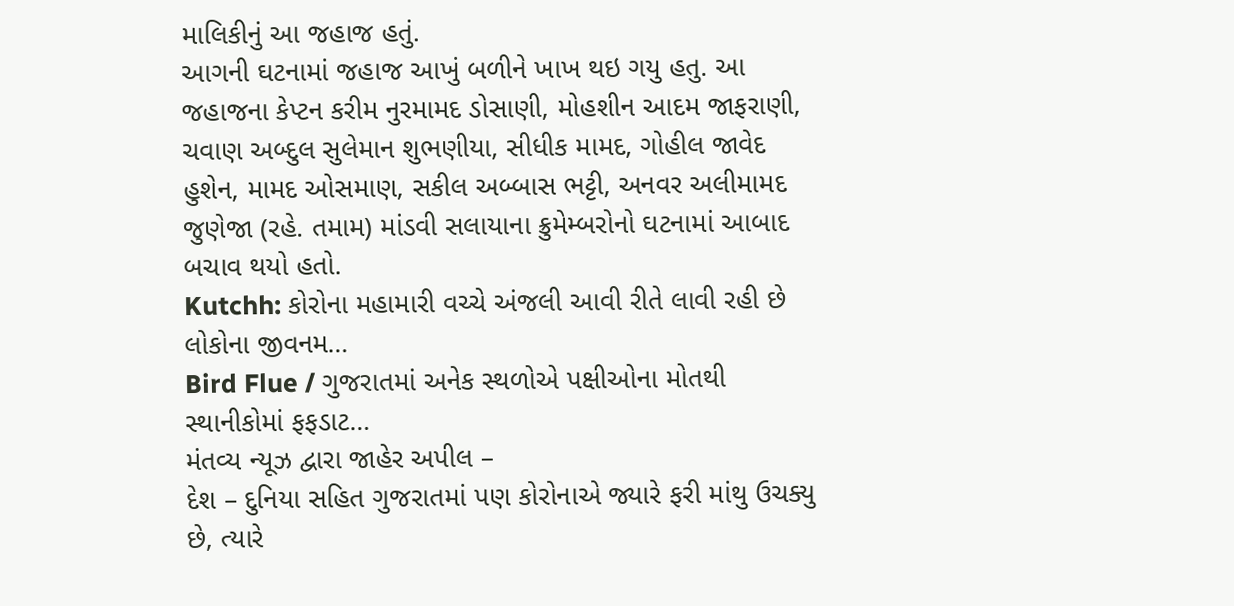માલિકીનું આ જહાજ હતું.
આગની ઘટનામાં જહાજ આખું બળીને ખાખ થઇ ગયુ હતુ. આ જહાજના કેપ્ટન કરીમ નુરમામદ ડોસાણી, મોહશીન આદમ જાફરાણી, ચવાણ અબ્દુલ સુલેમાન શુભણીયા, સીધીક મામદ, ગોહીલ જાવેદ હુશેન, મામદ ઓસમાણ, સકીલ અબ્બાસ ભટ્ટી, અનવર અલીમામદ જુણેજા (રહે. તમામ) માંડવી સલાયાના ક્રુમેમ્બરોનો ઘટનામાં આબાદ બચાવ થયો હતો.
Kutchh: કોરોના મહામારી વચ્ચે અંજલી આવી રીતે લાવી રહી છે લોકોના જીવનમ…
Bird Flue / ગુજરાતમાં અનેક સ્થળોએ પક્ષીઓના મોતથી સ્થાનીકોમાં ફફડાટ…
મંતવ્ય ન્યૂઝ દ્વારા જાહેર અપીલ –
દેશ – દુનિયા સહિત ગુજરાતમાં પણ કોરોનાએ જ્યારે ફરી માંથુ ઉચક્યુ છે, ત્યારે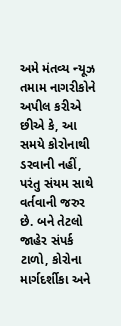અમે મંતવ્ય ન્યૂઝ તમામ નાગરીકોને અપીલ કરીએ છીએ કે, આ સમયે કોરોનાથી ડરવાની નહીં, પરંતુ સંયમ સાથે વર્તવાની જરુર છે. બને તેટલો જાહેર સંપર્ક ટાળો, કોરોના માર્ગદર્શીકા અને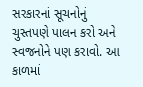સરકારનાં સૂચનોનું ચુસ્તપણે પાલન કરો અને સ્વજનોને પણ કરાવો. આ કાળમાં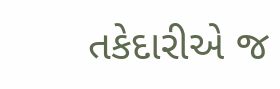તકેદારીએ જ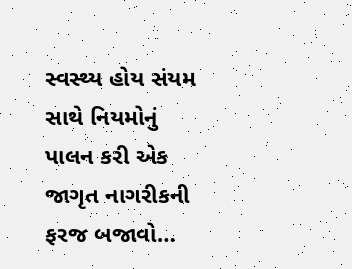સ્વસ્થ્ય હોય સંયમ સાથે નિયમોનું પાલન કરી એક જાગૃત નાગરીકની ફરજ બજાવો…